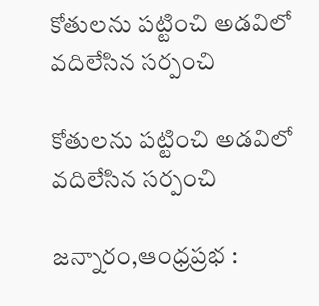కోతులను పట్టించి అడవిలో వదిలేసిన సర్పంచి

కోతులను పట్టించి అడవిలో వదిలేసిన సర్పంచి

జన్నారం,ఆంధ్రప్రభ :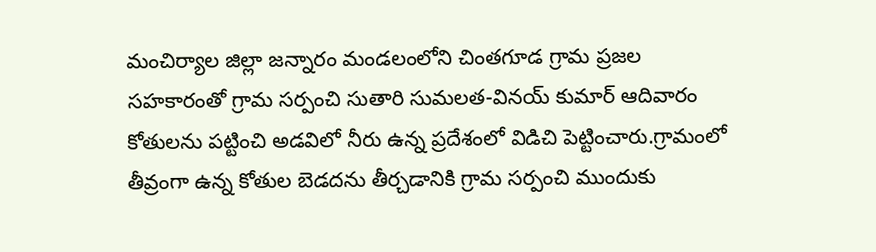మంచిర్యాల జిల్లా జన్నారం మండలంలోని చింతగూడ గ్రామ ప్రజల సహకారంతో గ్రామ సర్పంచి సుతారి సుమలత-వినయ్ కుమార్ ఆదివారం కోతులను పట్టించి అడవిలో నీరు ఉన్న ప్రదేశంలో విడిచి పెట్టించారు.గ్రామంలో తీవ్రంగా ఉన్న కోతుల బెడదను తీర్చడానికి గ్రామ సర్పంచి ముందుకు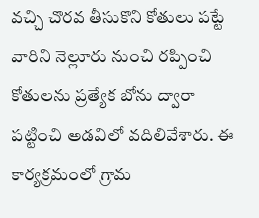వచ్చి చొరవ తీసుకొని కోతులు పట్టే వారిని నెల్లూరు నుంచి రప్పించి కోతులను ప్రత్యేక బోను ద్వారా పట్టించి అడవిలో వదిలివేశారు. ఈ కార్యక్రమంలో గ్రామ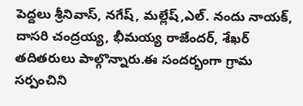పెద్దలు శ్రీనివాస్, నగేష్, మల్లేష్,ఎల్. నందు నాయక్, దాసరి చంద్రయ్య, భీమయ్య రాజేందర్, శేఖర్ తదితరులు పాల్గొన్నారు.ఈ సందర్భంగా గ్రామ సర్పంచిని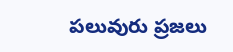పలువురు ప్రజలు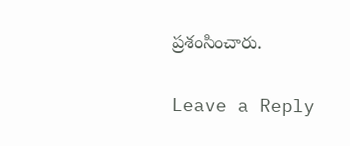ప్రశంసించారు.

Leave a Reply